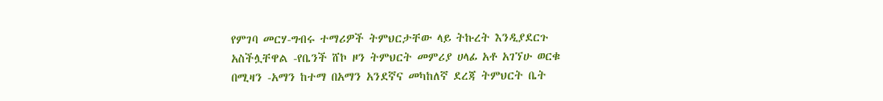የምገባ መርሃ-ግብሩ ተማሪዎች ትምህርታቸው ላይ ትኩረት እንዲያደርጉ አስችሏቸዋል -የቤንች ሸኮ ዞን ትምህርት መምሪያ ሀላፊ አቶ አገኘሁ ወርቁ
በሚዛን -አማን ከተማ በአማን አንደኛና መካከለኛ ደረጃ ትምህርት ቤት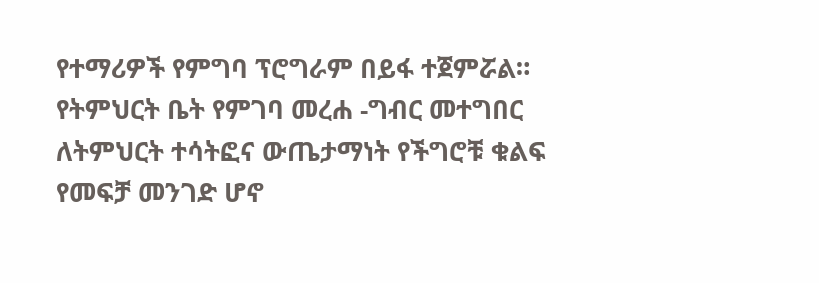የተማሪዎች የምግባ ፕሮግራም በይፋ ተጀምሯል። የትምህርት ቤት የምገባ መረሐ -ግብር መተግበር ለትምህርት ተሳትፎና ውጤታማነት የችግሮቹ ቁልፍ የመፍቻ መንገድ ሆኖ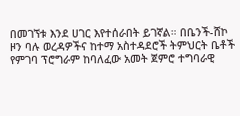በመገኘቱ እንደ ሀገር እየተሰራበት ይገኛል። በቤንች-ሸኮ ዞን ባሉ ወረዳዎችና ከተማ አስተዳደሮች ትምህርት ቤቶች የምገባ ፕሮግራም ከባለፈው አመት ጀምሮ ተግባራዊ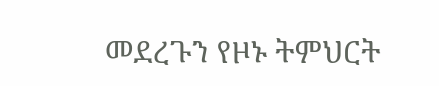መደረጉን የዞኑ ትምህርት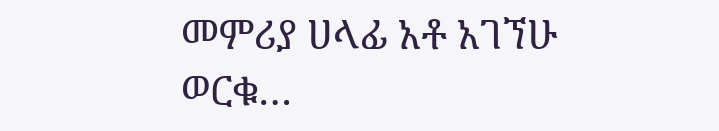መምሪያ ሀላፊ አቶ አገኘሁ ወርቁ…